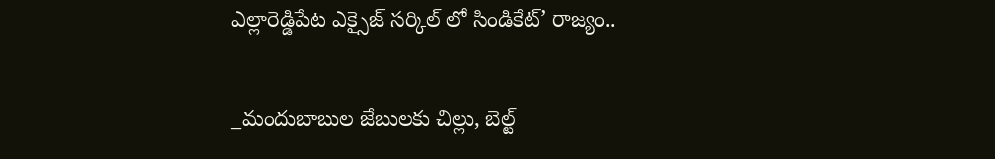ఎల్లారెడ్డిపేట ఎక్సైజ్ సర్కిల్ లో సిండికేట్’ రాజ్యం..

_మందుబాబుల జేబులకు చిల్లు, బెల్ట్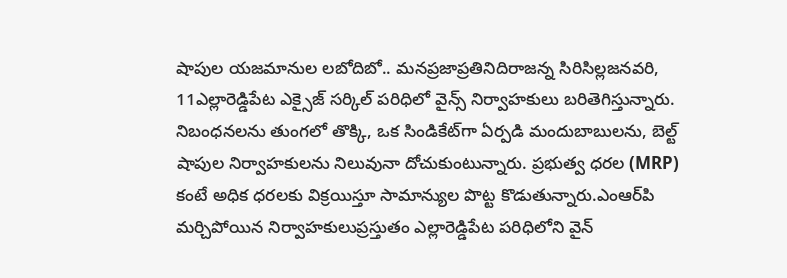షాపుల యజమానుల లబోదిబో.. మనప్రజాప్రతినిదిరాజన్న సిరిసిల్లజనవరి, 11ఎల్లారెడ్డిపేట ఎక్సైజ్ సర్కిల్ పరిధిలో వైన్స్ నిర్వాహకులు బరితెగిస్తున్నారు. నిబంధనలను తుంగలో తొక్కి, ఒక సిండికేట్‌గా ఏర్పడి మందుబాబులను, బెల్ట్ షాపుల నిర్వాహకులను నిలువునా దోచుకుంటున్నారు. ప్రభుత్వ ధరల (MRP) కంటే అధిక ధరలకు విక్రయిస్తూ సామాన్యుల పొట్ట కొడుతున్నారు.ఎంఆర్‌పి మర్చిపోయిన నిర్వాహకులుప్రస్తుతం ఎల్లారెడ్డిపేట పరిధిలోని వైన్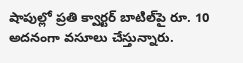షాపుల్లో ప్రతి క్వార్టర్ బాటిల్‌పై రూ. 10 అదనంగా వసూలు చేస్తున్నారు.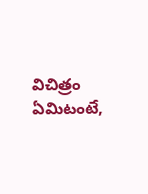విచిత్రం ఏమిటంటే,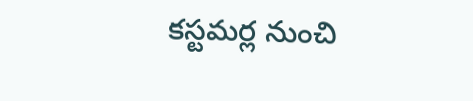కస్టమర్ల నుంచి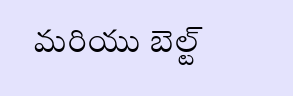మరియు బెల్ట్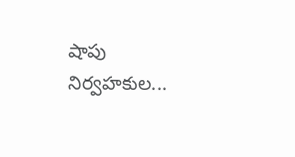షాపు నిర్వహకుల...